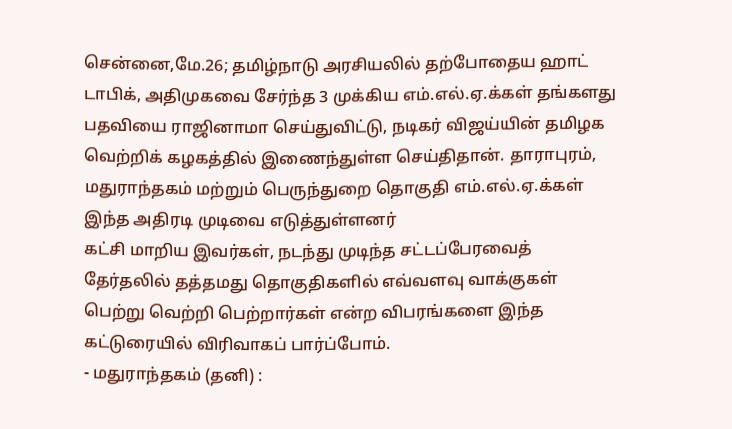சென்னை,மே.26; தமிழ்நாடு அரசியலில் தற்போதைய ஹாட் டாபிக், அதிமுகவை சேர்ந்த 3 முக்கிய எம்.எல்.ஏ.க்கள் தங்களது பதவியை ராஜினாமா செய்துவிட்டு, நடிகர் விஜய்யின் தமிழக வெற்றிக் கழகத்தில் இணைந்துள்ள செய்திதான். தாராபுரம், மதுராந்தகம் மற்றும் பெருந்துறை தொகுதி எம்.எல்.ஏ.க்கள் இந்த அதிரடி முடிவை எடுத்துள்ளனர்
கட்சி மாறிய இவர்கள், நடந்து முடிந்த சட்டப்பேரவைத் தேர்தலில் தத்தமது தொகுதிகளில் எவ்வளவு வாக்குகள் பெற்று வெற்றி பெற்றார்கள் என்ற விபரங்களை இந்த கட்டுரையில் விரிவாகப் பார்ப்போம்.
- மதுராந்தகம் (தனி) :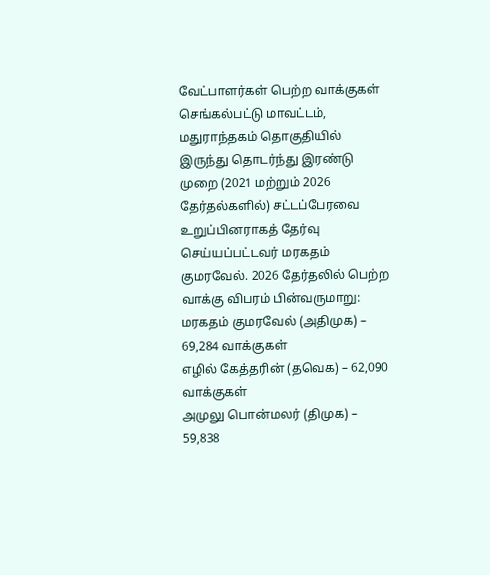வேட்பாளர்கள் பெற்ற வாக்குகள்
செங்கல்பட்டு மாவட்டம், மதுராந்தகம் தொகுதியில் இருந்து தொடர்ந்து இரண்டு முறை (2021 மற்றும் 2026 தேர்தல்களில்) சட்டப்பேரவை உறுப்பினராகத் தேர்வு செய்யப்பட்டவர் மரகதம் குமரவேல். 2026 தேர்தலில் பெற்ற வாக்கு விபரம் பின்வருமாறு:
மரகதம் குமரவேல் (அதிமுக) – 69,284 வாக்குகள்
எழில் கேத்தரின் (தவெக) – 62,090 வாக்குகள்
அமுலு பொன்மலர் (திமுக) – 59,838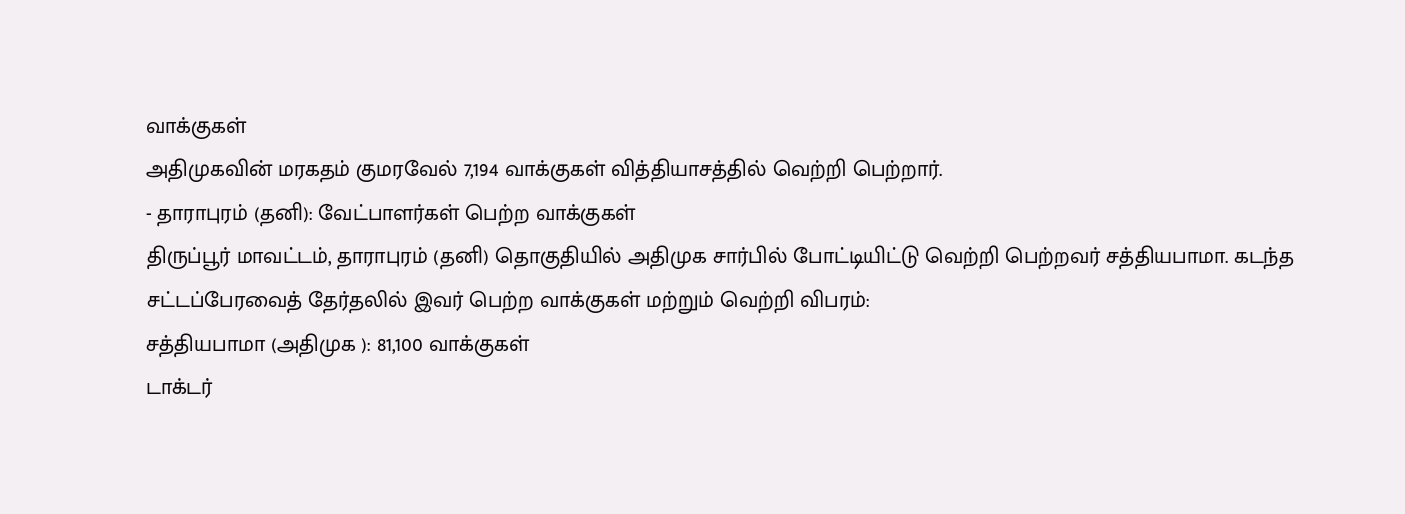வாக்குகள்
அதிமுகவின் மரகதம் குமரவேல் 7,194 வாக்குகள் வித்தியாசத்தில் வெற்றி பெற்றார்.
- தாராபுரம் (தனி): வேட்பாளர்கள் பெற்ற வாக்குகள்
திருப்பூர் மாவட்டம், தாராபுரம் (தனி) தொகுதியில் அதிமுக சார்பில் போட்டியிட்டு வெற்றி பெற்றவர் சத்தியபாமா. கடந்த சட்டப்பேரவைத் தேர்தலில் இவர் பெற்ற வாக்குகள் மற்றும் வெற்றி விபரம்:
சத்தியபாமா (அதிமுக ): 81,100 வாக்குகள்
டாக்டர்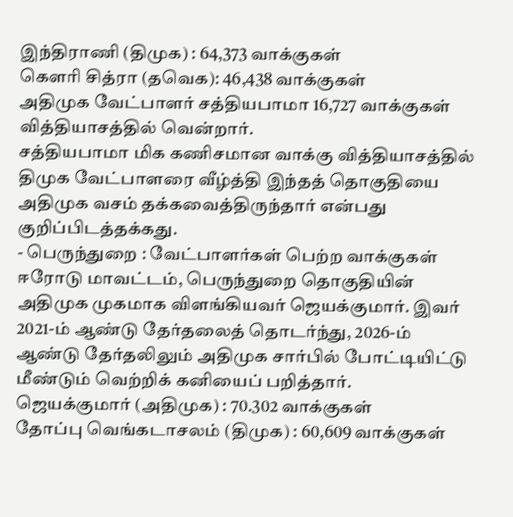இந்திராணி (திமுக) : 64,373 வாக்குகள்
கௌரி சித்ரா (தவெக): 46,438 வாக்குகள்
அதிமுக வேட்பாளர் சத்தியபாமா 16,727 வாக்குகள் வித்தியாசத்தில் வென்றார்.
சத்தியபாமா மிக கணிசமான வாக்கு வித்தியாசத்தில் திமுக வேட்பாளரை வீழ்த்தி இந்தத் தொகுதியை அதிமுக வசம் தக்கவைத்திருந்தார் என்பது குறிப்பிடத்தக்கது.
- பெருந்துறை : வேட்பாளர்கள் பெற்ற வாக்குகள்
ஈரோடு மாவட்டம், பெருந்துறை தொகுதியின் அதிமுக முகமாக விளங்கியவர் ஜெயக்குமார். இவர் 2021-ம் ஆண்டு தேர்தலைத் தொடர்ந்து, 2026-ம் ஆண்டு தேர்தலிலும் அதிமுக சார்பில் போட்டியிட்டு மீண்டும் வெற்றிக் கனியைப் பறித்தார்.
ஜெயக்குமார் (அதிமுக) : 70.302 வாக்குகள்
தோப்பு வெங்கடாசலம் (திமுக) : 60,609 வாக்குகள்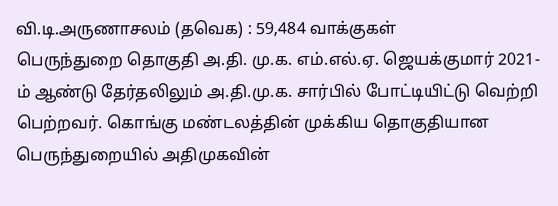வி.டி.அருணாசலம் (தவெக) : 59,484 வாக்குகள்
பெருந்துறை தொகுதி அ.தி. மு.க. எம்.எல்.ஏ. ஜெயக்குமார் 2021-ம் ஆண்டு தேர்தலிலும் அ.தி.மு.க. சார்பில் போட்டியிட்டு வெற்றி பெற்றவர். கொங்கு மண்டலத்தின் முக்கிய தொகுதியான பெருந்துறையில் அதிமுகவின்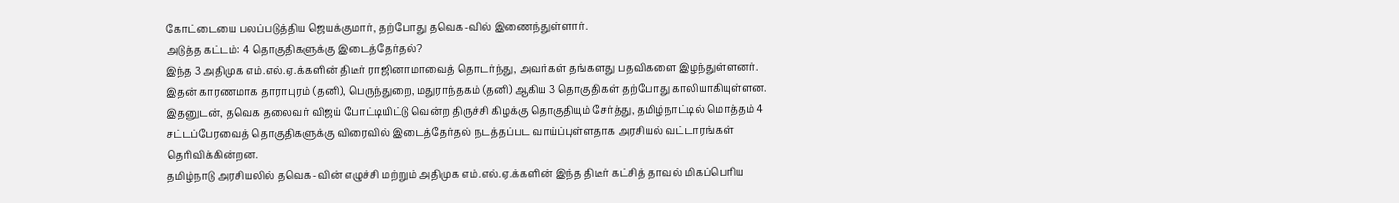கோட்டையை பலப்படுத்திய ஜெயக்குமார், தற்போது தவெக-வில் இணைந்துள்ளார்.
அடுத்த கட்டம்: 4 தொகுதிகளுக்கு இடைத்தேர்தல்?
இந்த 3 அதிமுக எம்.எல்.ஏ.க்களின் திடீர் ராஜினாமாவைத் தொடர்ந்து, அவர்கள் தங்களது பதவிகளை இழந்துள்ளனர். இதன் காரணமாக தாராபுரம் (தனி), பெருந்துறை, மதுராந்தகம் (தனி) ஆகிய 3 தொகுதிகள் தற்போது காலியாகியுள்ளன.
இதனுடன், தவெக தலைவர் விஜய் போட்டியிட்டு வென்ற திருச்சி கிழக்கு தொகுதியும் சேர்த்து, தமிழ்நாட்டில் மொத்தம் 4 சட்டப்பேரவைத் தொகுதிகளுக்கு விரைவில் இடைத்தேர்தல் நடத்தப்பட வாய்ப்புள்ளதாக அரசியல் வட்டாரங்கள் தெரிவிக்கின்றன.
தமிழ்நாடு அரசியலில் தவெக-வின் எழுச்சி மற்றும் அதிமுக எம்.எல்.ஏ.க்களின் இந்த திடீர் கட்சித் தாவல் மிகப்பெரிய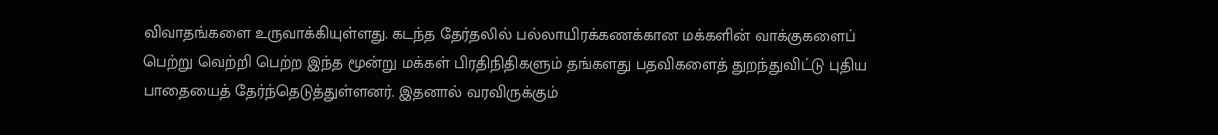விவாதங்களை உருவாக்கியுள்ளது. கடந்த தேர்தலில் பல்லாயிரக்கணக்கான மக்களின் வாக்குகளைப் பெற்று வெற்றி பெற்ற இந்த மூன்று மக்கள் பிரதிநிதிகளும் தங்களது பதவிகளைத் துறந்துவிட்டு புதிய பாதையைத் தேர்ந்தெடுத்துள்ளனர். இதனால் வரவிருக்கும்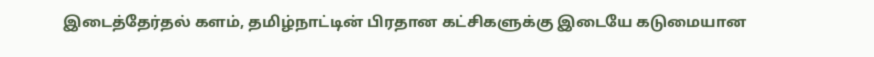இடைத்தேர்தல் களம், தமிழ்நாட்டின் பிரதான கட்சிகளுக்கு இடையே கடுமையான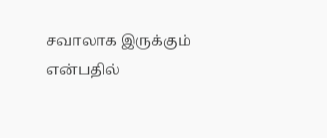சவாலாக இருக்கும் என்பதில்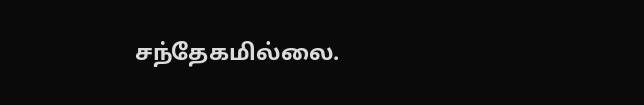சந்தேகமில்லை.